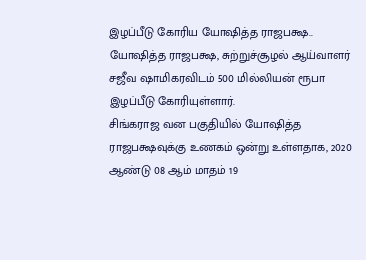இழப்பீடு கோரிய யோஷித்த ராஜபக்ஷ..
யோஷித்த ராஜபக்ஷ, சுற்றுச்சூழல் ஆய்வாளர் சஜீவ ஷாமிகரவிடம் 500 மில்லியன் ரூபா இழப்பீடு கோரியுள்ளார்.
சிங்கராஜ வன பகுதியில் யோஷித்த ராஜபக்ஷவுக்கு உணகம் ஒன்று உள்ளதாக, 2020 ஆண்டு 08 ஆம் மாதம் 19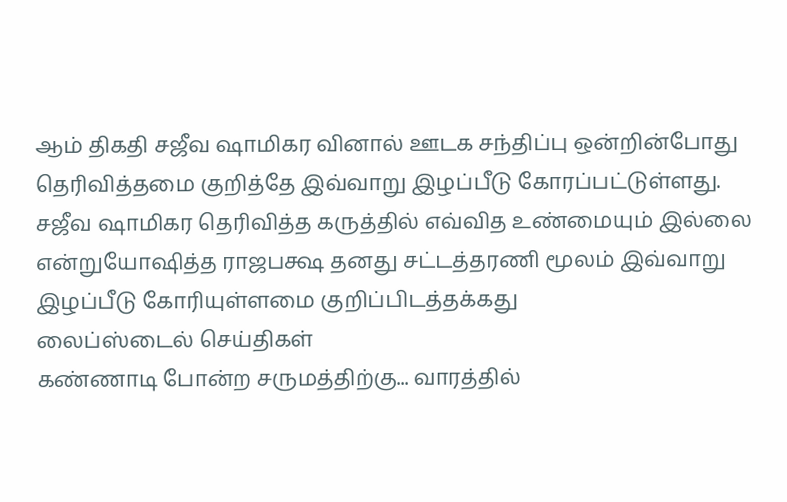ஆம் திகதி சஜீவ ஷாமிகர வினால் ஊடக சந்திப்பு ஒன்றின்போது தெரிவித்தமை குறித்தே இவ்வாறு இழப்பீடு கோரப்பட்டுள்ளது.
சஜீவ ஷாமிகர தெரிவித்த கருத்தில் எவ்வித உண்மையும் இல்லை என்றுயோஷித்த ராஜபக்ஷ தனது சட்டத்தரணி மூலம் இவ்வாறு இழப்பீடு கோரியுள்ளமை குறிப்பிடத்தக்கது
லைப்ஸ்டைல் செய்திகள்
கண்ணாடி போன்ற சருமத்திற்கு... வாரத்தில்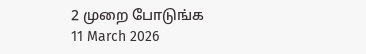2 முறை போடுங்க
11 March 2026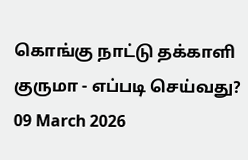கொங்கு நாட்டு தக்காளி குருமா - எப்படி செய்வது?
09 March 2026